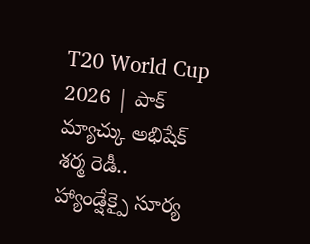T20 World Cup 2026 | పాక్ మ్యాచ్కు అభిషేక్ శర్మ రెడీ.. హ్యాండ్షేక్పై సూర్య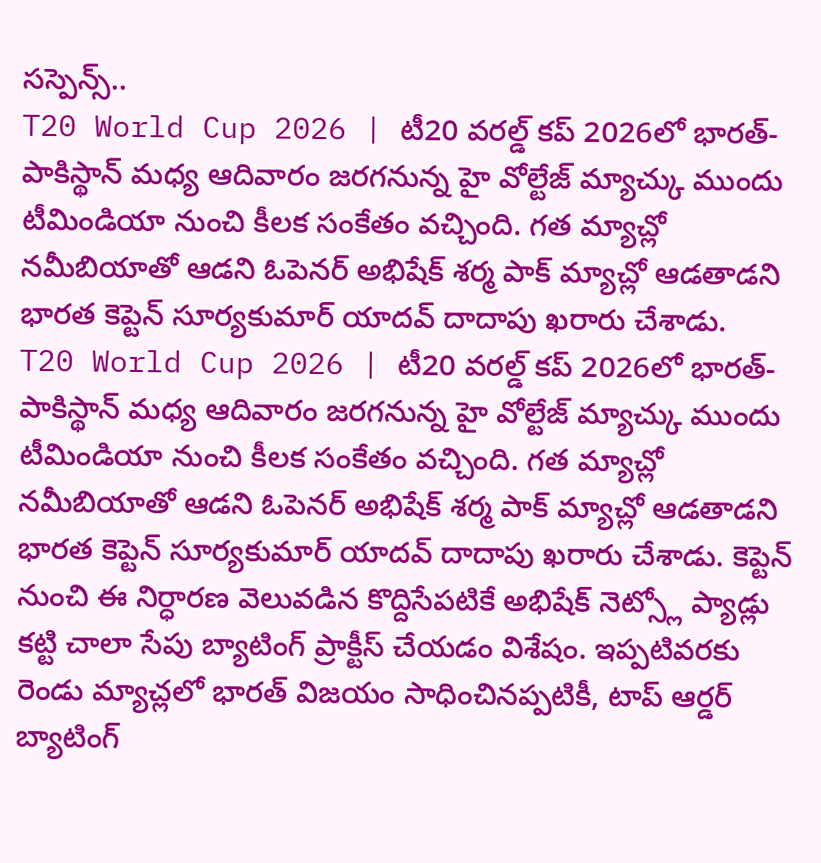సస్పెన్స్..
T20 World Cup 2026 | టీ20 వరల్డ్ కప్ 2026లో భారత్-పాకిస్థాన్ మధ్య ఆదివారం జరగనున్న హై వోల్టేజ్ మ్యాచ్కు ముందు టీమిండియా నుంచి కీలక సంకేతం వచ్చింది. గత మ్యాచ్లో నమీబియాతో ఆడని ఓపెనర్ అభిషేక్ శర్మ పాక్ మ్యాచ్లో ఆడతాడని భారత కెప్టెన్ సూర్యకుమార్ యాదవ్ దాదాపు ఖరారు చేశాడు.
T20 World Cup 2026 | టీ20 వరల్డ్ కప్ 2026లో భారత్-పాకిస్థాన్ మధ్య ఆదివారం జరగనున్న హై వోల్టేజ్ మ్యాచ్కు ముందు టీమిండియా నుంచి కీలక సంకేతం వచ్చింది. గత మ్యాచ్లో నమీబియాతో ఆడని ఓపెనర్ అభిషేక్ శర్మ పాక్ మ్యాచ్లో ఆడతాడని భారత కెప్టెన్ సూర్యకుమార్ యాదవ్ దాదాపు ఖరారు చేశాడు. కెప్టెన్ నుంచి ఈ నిర్ధారణ వెలువడిన కొద్దిసేపటికే అభిషేక్ నెట్స్లో ప్యాడ్లు కట్టి చాలా సేపు బ్యాటింగ్ ప్రాక్టీస్ చేయడం విశేషం. ఇప్పటివరకు రెండు మ్యాచ్లలో భారత్ విజయం సాధించినప్పటికీ, టాప్ ఆర్డర్ బ్యాటింగ్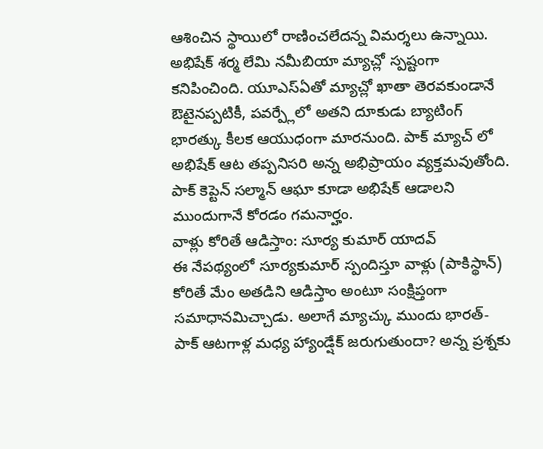ఆశించిన స్థాయిలో రాణించలేదన్న విమర్శలు ఉన్నాయి. అభిషేక్ శర్మ లేమి నమీబియా మ్యాచ్లో స్పష్టంగా కనిపించింది. యూఎస్ఏతో మ్యాచ్లో ఖాతా తెరవకుండానే ఔటైనప్పటికీ, పవర్ప్లేలో అతని దూకుడు బ్యాటింగ్ భారత్కు కీలక ఆయుధంగా మారనుంది. పాక్ మ్యాచ్ లో అభిషేక్ ఆట తప్పనిసరి అన్న అభిప్రాయం వ్యక్తమవుతోంది. పాక్ కెప్టెన్ సల్మాన్ ఆఘా కూడా అభిషేక్ ఆడాలని ముందుగానే కోరడం గమనార్హం.
వాళ్లు కోరితే ఆడిస్తాం: సూర్య కుమార్ యాదవ్
ఈ నేపథ్యంలో సూర్యకుమార్ స్పందిస్తూ వాళ్లు (పాకిస్థాన్) కోరితే మేం అతడిని ఆడిస్తాం అంటూ సంక్షిప్తంగా సమాధానమిచ్చాడు. అలాగే మ్యాచ్కు ముందు భారత్-పాక్ ఆటగాళ్ల మధ్య హ్యాండ్షేక్ జరుగుతుందా? అన్న ప్రశ్నకు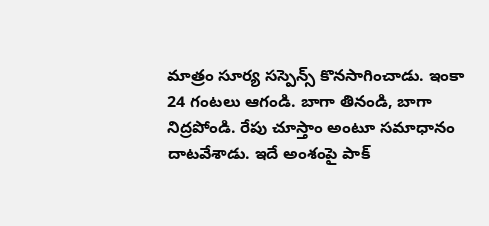మాత్రం సూర్య సస్పెన్స్ కొనసాగించాడు. ఇంకా 24 గంటలు ఆగండి. బాగా తినండి, బాగా నిద్రపోండి. రేపు చూస్తాం అంటూ సమాధానం దాటవేశాడు. ఇదే అంశంపై పాక్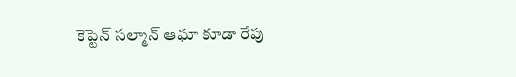కెప్టెన్ సల్మాన్ ఆఘా కూడా రేపు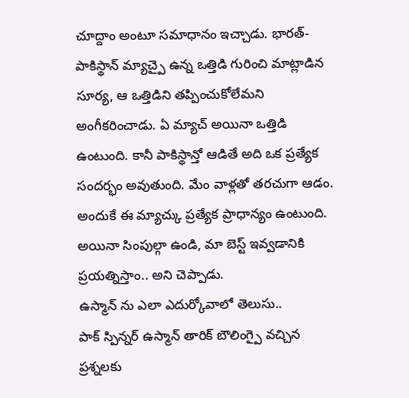చూద్దాం అంటూ సమాధానం ఇచ్చాడు. భారత్-పాకిస్థాన్ మ్యాచ్పై ఉన్న ఒత్తిడి గురించి మాట్లాడిన సూర్య, ఆ ఒత్తిడిని తప్పించుకోలేమని అంగీకరించాడు. ఏ మ్యాచ్ అయినా ఒత్తిడి ఉంటుంది. కానీ పాకిస్థాన్తో ఆడితే అది ఒక ప్రత్యేక సందర్భం అవుతుంది. మేం వాళ్లతో తరచుగా ఆడం. అందుకే ఈ మ్యాచ్కు ప్రత్యేక ప్రాధాన్యం ఉంటుంది. అయినా సింపుల్గా ఉండి, మా బెస్ట్ ఇవ్వడానికి ప్రయత్నిస్తాం.. అని చెప్పాడు.
ఉస్మాన్ ను ఎలా ఎదుర్కోవాలో తెలుసు..
పాక్ స్పిన్నర్ ఉస్మాన్ తారిక్ బౌలింగ్పై వచ్చిన ప్రశ్నలకు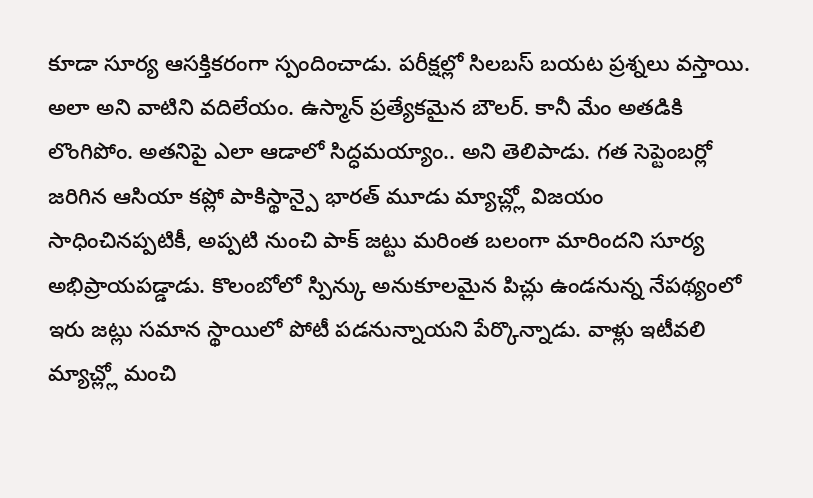కూడా సూర్య ఆసక్తికరంగా స్పందించాడు. పరీక్షల్లో సిలబస్ బయట ప్రశ్నలు వస్తాయి. అలా అని వాటిని వదిలేయం. ఉస్మాన్ ప్రత్యేకమైన బౌలర్. కానీ మేం అతడికి లొంగిపోం. అతనిపై ఎలా ఆడాలో సిద్ధమయ్యాం.. అని తెలిపాడు. గత సెప్టెంబర్లో జరిగిన ఆసియా కప్లో పాకిస్థాన్పై భారత్ మూడు మ్యాచ్ల్లో విజయం సాధించినప్పటికీ, అప్పటి నుంచి పాక్ జట్టు మరింత బలంగా మారిందని సూర్య అభిప్రాయపడ్డాడు. కొలంబోలో స్పిన్కు అనుకూలమైన పిచ్లు ఉండనున్న నేపథ్యంలో ఇరు జట్లు సమాన స్థాయిలో పోటీ పడనున్నాయని పేర్కొన్నాడు. వాళ్లు ఇటీవలి మ్యాచ్ల్లో మంచి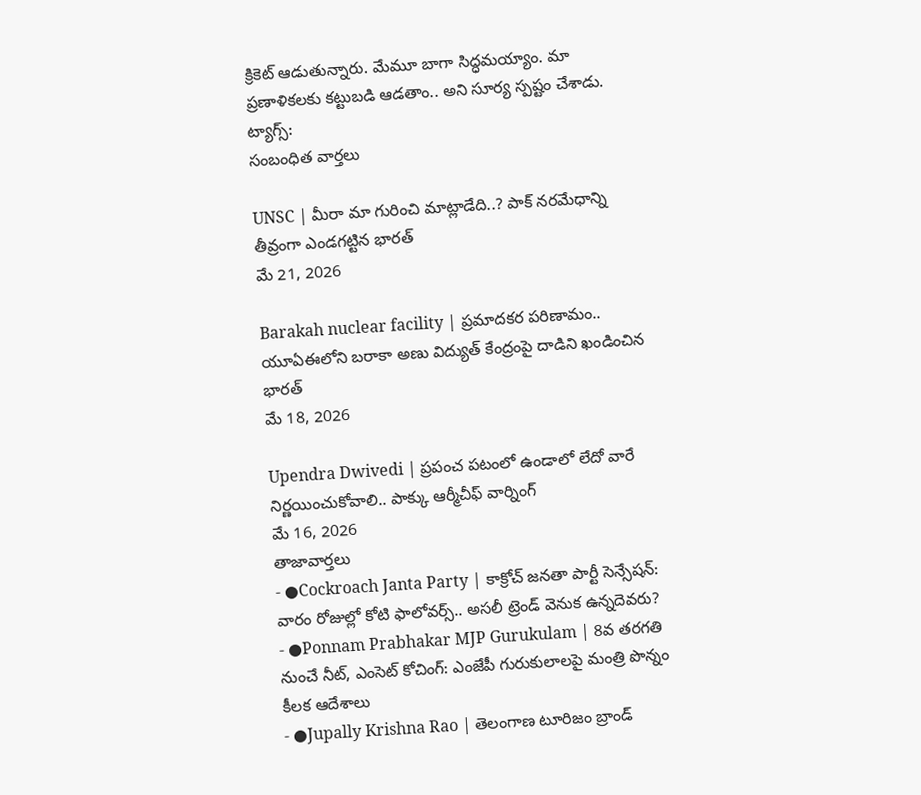క్రికెట్ ఆడుతున్నారు. మేమూ బాగా సిద్ధమయ్యాం. మా ప్రణాళికలకు కట్టుబడి ఆడతాం.. అని సూర్య స్పష్టం చేశాడు.
ట్యాగ్స్:
సంబంధిత వార్తలు

UNSC | మీరా మా గురించి మాట్లాడేది..? పాక్ నరమేధాన్ని తీవ్రంగా ఎండగట్టిన భారత్
మే 21, 2026

Barakah nuclear facility | ప్రమాదకర పరిణామం.. యూఏఈలోని బరాకా అణు విద్యుత్ కేంద్రంపై దాడిని ఖండించిన భారత్
మే 18, 2026

Upendra Dwivedi | ప్రపంచ పటంలో ఉండాలో లేదో వారే నిర్ణయించుకోవాలి.. పాక్కు ఆర్మీచీఫ్ వార్నింగ్
మే 16, 2026
తాజావార్తలు
- ●Cockroach Janta Party | కాక్రోచ్ జనతా పార్టీ సెన్సేషన్: వారం రోజుల్లో కోటి ఫాలోవర్స్.. అసలీ ట్రెండ్ వెనుక ఉన్నదెవరు?
- ●Ponnam Prabhakar MJP Gurukulam | 8వ తరగతి నుంచే నీట్, ఎంసెట్ కోచింగ్: ఎంజేపీ గురుకులాలపై మంత్రి పొన్నం కీలక ఆదేశాలు
- ●Jupally Krishna Rao | తెలంగాణ టూరిజం బ్రాండ్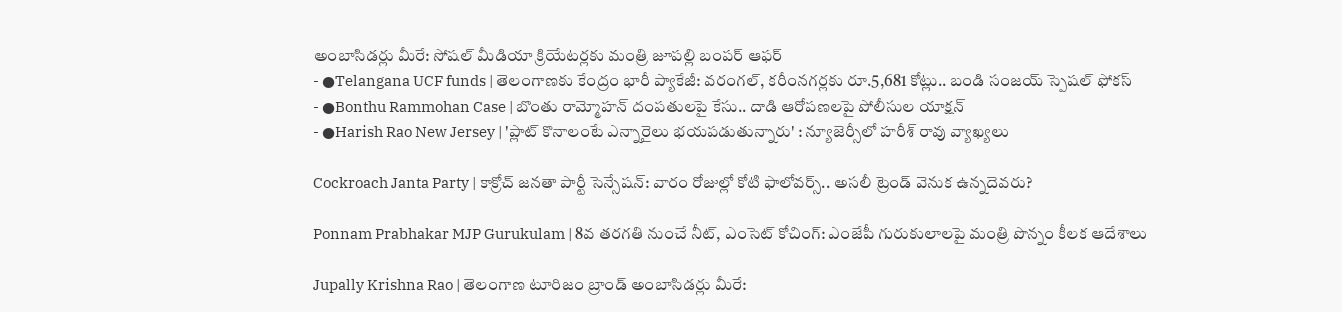అంబాసిడర్లు మీరే: సోషల్ మీడియా క్రియేటర్లకు మంత్రి జూపల్లి బంపర్ ఆఫర్
- ●Telangana UCF funds | తెలంగాణకు కేంద్రం భారీ ప్యాకేజీ: వరంగల్, కరీంనగర్లకు రూ.5,681 కోట్లు.. బండి సంజయ్ స్పెషల్ ఫోకస్
- ●Bonthu Rammohan Case | బొంతు రామ్మోహన్ దంపతులపై కేసు.. దాడి ఆరోపణలపై పోలీసుల యాక్షన్
- ●Harish Rao New Jersey | 'ప్లాట్ కొనాలంటే ఎన్నారైలు భయపడుతున్నారు' : న్యూజెర్సీలో హరీశ్ రావు వ్యాఖ్యలు

Cockroach Janta Party | కాక్రోచ్ జనతా పార్టీ సెన్సేషన్: వారం రోజుల్లో కోటి ఫాలోవర్స్.. అసలీ ట్రెండ్ వెనుక ఉన్నదెవరు?

Ponnam Prabhakar MJP Gurukulam | 8వ తరగతి నుంచే నీట్, ఎంసెట్ కోచింగ్: ఎంజేపీ గురుకులాలపై మంత్రి పొన్నం కీలక ఆదేశాలు

Jupally Krishna Rao | తెలంగాణ టూరిజం బ్రాండ్ అంబాసిడర్లు మీరే: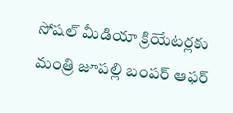సోషల్ మీడియా క్రియేటర్లకు మంత్రి జూపల్లి బంపర్ ఆఫర్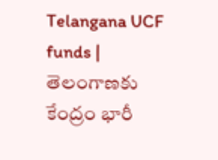Telangana UCF funds | తెలంగాణకు కేంద్రం భారీ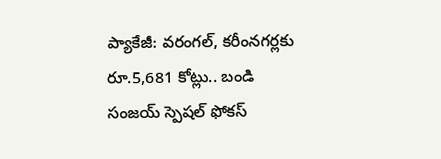ప్యాకేజీ: వరంగల్, కరీంనగర్లకు రూ.5,681 కోట్లు.. బండి సంజయ్ స్పెషల్ ఫోకస్